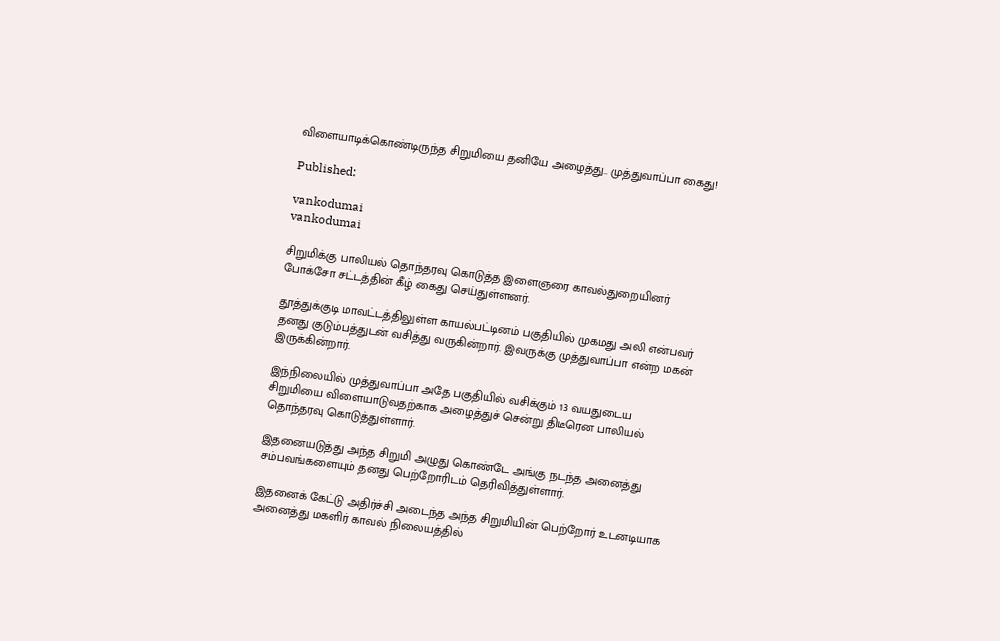விளையாடிக்கொண்டிருந்த சிறுமியை தனியே அழைத்து.. முத்துவாப்பா கைது!

Published:

vankodumai
vankodumai

சிறுமிக்கு பாலியல் தொந்தரவு கொடுத்த இளைஞரை காவல்துறையினர் போக்சோ சட்டத்தின் கீழ் கைது செய்துள்ளனர்.

தூத்துக்குடி மாவட்டத்திலுள்ள காயல்பட்டினம் பகுதியில் முகமது அலி என்பவர் தனது குடும்பத்துடன் வசித்து வருகின்றார். இவருக்கு முத்துவாப்பா என்ற மகன் இருக்கின்றார்.

இந்நிலையில் முத்துவாப்பா அதே பகுதியில் வசிக்கும் 13 வயதுடைய சிறுமியை விளையாடுவதற்காக அழைத்துச் சென்று திடீரென பாலியல் தொந்தரவு கொடுத்துள்ளார்.

இதனையடுத்து அந்த சிறுமி அழுது கொண்டே அங்கு நடந்த அனைத்து சம்பவங்களையும் தனது பெற்றோரிடம் தெரிவித்துள்ளார்.

இதனைக் கேட்டு அதிர்ச்சி அடைந்த அந்த சிறுமியின் பெற்றோர் உடனடியாக அனைத்து மகளிர் காவல் நிலையத்தில்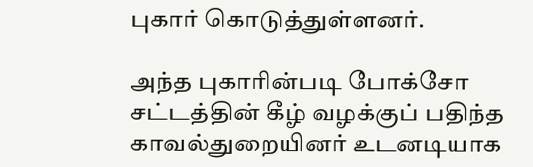புகார் கொடுத்துள்ளனர்.

அந்த புகாரின்படி போக்சோ சட்டத்தின் கீழ் வழக்குப் பதிந்த காவல்துறையினர் உடனடியாக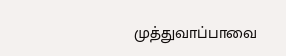முத்துவாப்பாவை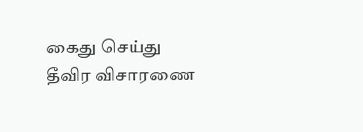கைது செய்து தீவிர விசாரணை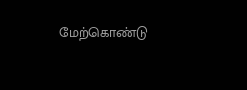மேற்கொண்டு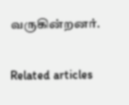வருகின்றனர்.

Related articles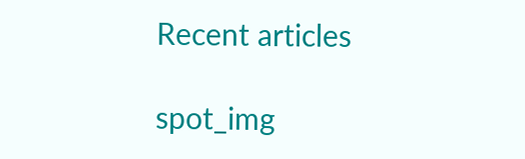Recent articles

spot_img